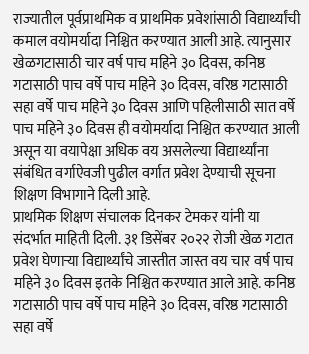राज्यातील पूर्वप्राथमिक व प्राथमिक प्रवेशांसाठी विद्यार्थ्यांची कमाल वयोमर्यादा निश्चित करण्यात आली आहे. त्यानुसार खेळगटासाठी चार वर्ष पाच महिने ३० दिवस, कनिष्ठ गटासाठी पाच वर्षे पाच महिने ३० दिवस, वरिष्ठ गटासाठी सहा वर्षे पाच महिने ३० दिवस आणि पहिलीसाठी सात वर्षे पाच महिने ३० दिवस ही वयोमर्यादा निश्चित करण्यात आली असून या वयापेक्षा अधिक वय असलेल्या विद्यार्थ्यांना संबंधित वर्गाऐवजी पुढील वर्गात प्रवेश देण्याची सूचना शिक्षण विभागाने दिली आहे.
प्राथमिक शिक्षण संचालक दिनकर टेमकर यांनी या संदर्भात माहिती दिली. ३१ डिसेंबर २०२२ रोजी खेळ गटात प्रवेश घेणाऱ्या विद्यार्थ्यांचे जास्तीत जास्त वय चार वर्ष पाच महिने ३० दिवस इतके निश्चित करण्यात आले आहे. कनिष्ठ गटासाठी पाच वर्षे पाच महिने ३० दिवस, वरिष्ठ गटासाठी सहा वर्षे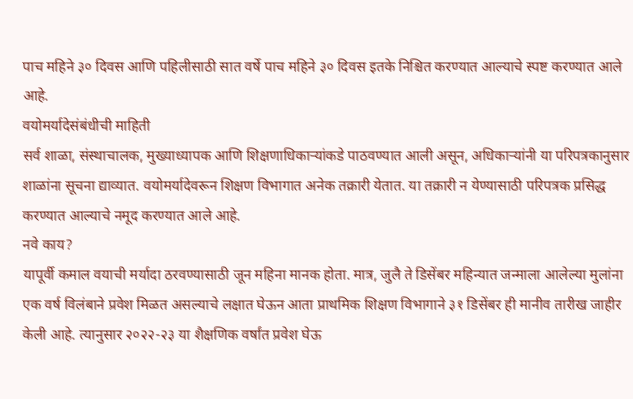पाच महिने ३० दिवस आणि पहिलीसाठी सात वर्षे पाच महिने ३० दिवस इतके निश्चित करण्यात आल्याचे स्पष्ट करण्यात आले आहे.
वयोमर्यादेसंबंधीची माहिती
सर्व शाळा, संस्थाचालक, मुख्याध्यापक आणि शिक्षणाधिकाऱ्यांकडे पाठवण्यात आली असून, अधिकाऱ्यांनी या परिपत्रकानुसार शाळांना सूचना द्याव्यात. वयोमर्यादेवरून शिक्षण विभागात अनेक तक्रारी येतात. या तक्रारी न येण्यासाठी परिपत्रक प्रसिद्ध करण्यात आल्याचे नमूद करण्यात आले आहे.
नवे काय?
यापूर्वी कमाल वयाची मर्यादा ठरवण्यासाठी जून महिना मानक होता. मात्र, जुलै ते डिसेंबर महिन्यात जन्माला आलेल्या मुलांना एक वर्ष विलंबाने प्रवेश मिळत असल्याचे लक्षात घेऊन आता प्राथमिक शिक्षण विभागाने ३१ डिसेंबर ही मानीव तारीख जाहीर केली आहे. त्यानुसार २०२२-२३ या शैक्षणिक वर्षांत प्रवेश घेऊ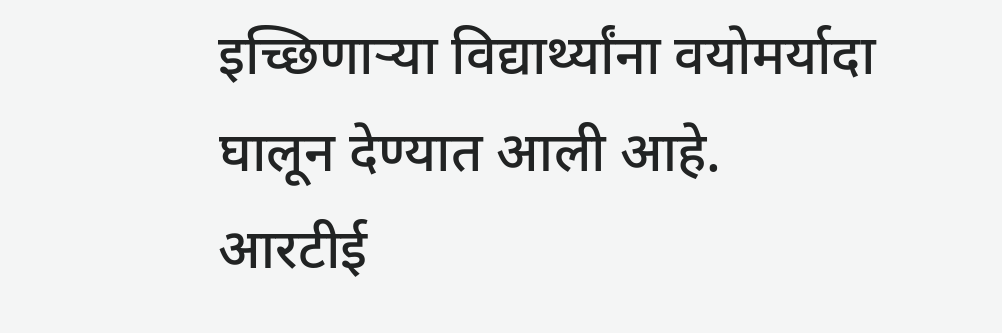इच्छिणाऱ्या विद्यार्थ्यांना वयोमर्यादा घालून देण्यात आली आहे.
आरटीई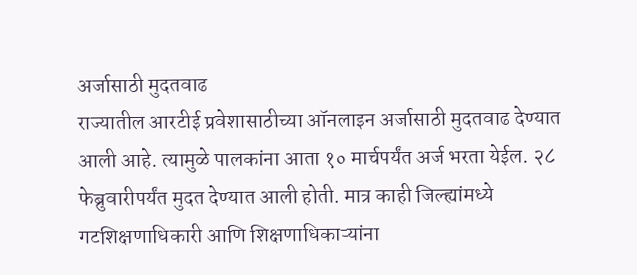अर्जासाठी मुदतवाढ
राज्यातील आरटीई प्रवेशासाठीच्या ऑनलाइन अर्जासाठी मुदतवाढ देण्यात आली आहे. त्यामुळे पालकांना आता १० मार्चपर्यंत अर्ज भरता येईल. २८ फेब्रुवारीपर्यंत मुदत देण्यात आली होती. मात्र काही जिल्ह्यांमध्ये गटशिक्षणाधिकारी आणि शिक्षणाधिकाऱ्यांना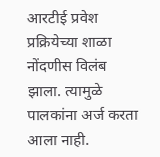आरटीई प्रवेश प्रक्रियेच्या शाळा नोंदणीस विलंब झाला. त्यामुळे पालकांना अर्ज करता आला नाही.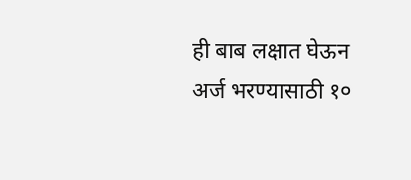ही बाब लक्षात घेऊन अर्ज भरण्यासाठी १०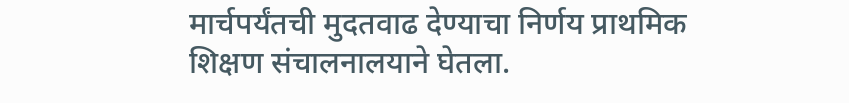मार्चपर्यंतची मुदतवाढ देण्याचा निर्णय प्राथमिक शिक्षण संचालनालयाने घेतला.